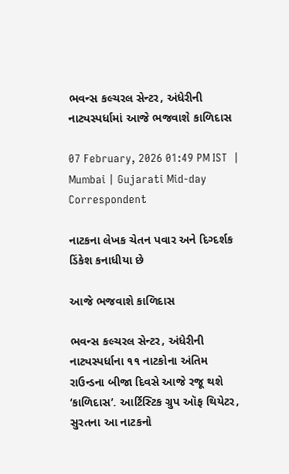ભવન્સ કલ્ચરલ સેન્ટર, અંધેરીની નાટ્યસ્પર્ધામાં આજે ભજવાશે કાળિદાસ

07 February, 2026 01:49 PM IST  |  Mumbai | Gujarati Mid-day Correspondent

નાટકના લેખક ચેતન પવાર અને દિગ્દર્શક ડિંકેશ કનાધીયા છે

આજે ભજવાશે કાળિદાસ

ભવન્સ કલ્ચરલ સેન્ટર, અંધેરીની નાટ્યસ્પર્ધાના ૧૧ નાટકોના અંતિમ રાઉન્ડના બીજા દિવસે આજે રજૂ થશે ‘કાળિદાસ’. આર્ટિસ્ટિક ગ્રુપ ઑફ થિયેટર, સુરતના આ નાટકનો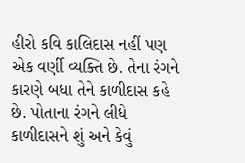હીરો કવિ કાલિદાસ નહીં પણ એક વર્ણી વ્યક્તિ છે. તેના રંગને કારણે બધા તેને કાળીદાસ કહે છે. પોતાના રંગને લીધે કાળીદાસને શું અને કેવું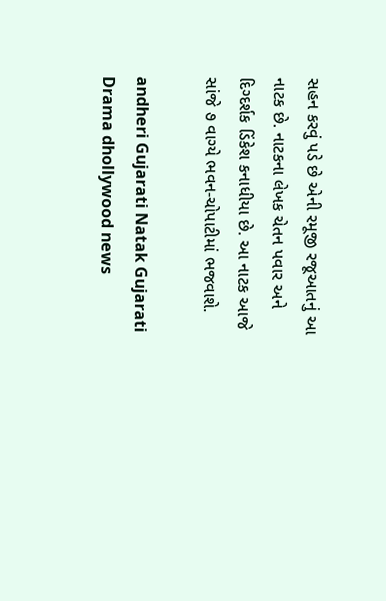સહન કરવું પડે છે એની રમૂજી રજૂઆતનું આ નાટક છે. નાટકના લેખક ચેતન પવાર અને દિગ્દર્શક ડિંકેશ કનાધીયા છે. આ નાટક આજે સાંજે ૭ વાગ્યે ભવન-ચોપાટીમાં ભજવાશે.

andheri Gujarati Natak Gujarati Drama dhollywood news